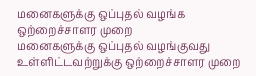மனைகளுக்கு ஒப்புதல் வழங்க ஒற்றைச்சாளர முறை
மனைகளுக்கு ஒப்புதல் வழங்குவது உள்ளிட்டவற்றுக்கு ஒற்றைச்சாளர முறை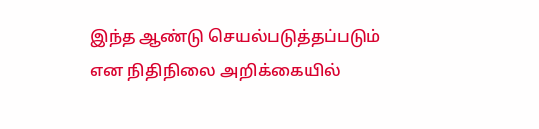இந்த ஆண்டு செயல்படுத்தப்படும் என நிதிநிலை அறிக்கையில்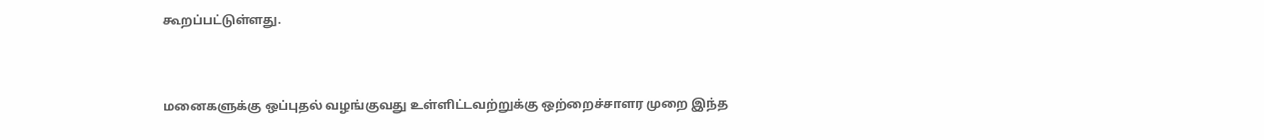கூறப்பட்டுள்ளது.


மனைகளுக்கு ஒப்புதல் வழங்குவது உள்ளிட்டவற்றுக்கு ஒற்றைச்சாளர முறை இந்த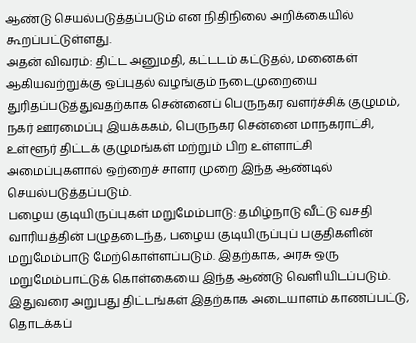ஆண்டு செயல்படுத்தப்படும் என நிதிநிலை அறிக்கையில் கூறப்பட்டுள்ளது.
அதன் விவரம்: திட்ட அனுமதி, கட்டடம் கட்டுதல், மனைகள் ஆகியவற்றுக்கு ஒப்புதல் வழங்கும் நடைமுறையை துரிதப்படுத்துவதற்காக சென்னைப் பெருநகர வளர்ச்சிக் குழுமம், நகர் ஊரமைப்பு இயக்ககம், பெருநகர சென்னை மாநகராட்சி, உள்ளூர் திட்டக் குழுமங்கள் மற்றும் பிற உள்ளாட்சி அமைப்புகளால் ஒற்றைச் சாளர முறை இந்த ஆண்டில் செயல்படுத்தப்படும்.
பழைய குடியிருப்புகள் மறுமேம்பாடு: தமிழ்நாடு வீட்டு வசதி வாரியத்தின் பழுதடைந்த, பழைய குடியிருப்புப் பகுதிகளின் மறுமேம்பாடு மேற்கொள்ளப்படும். இதற்காக, அரசு ஒரு மறுமேம்பாட்டுக் கொள்கையை இந்த ஆண்டு வெளியிடப்படும். இதுவரை அறுபது திட்டங்கள் இதற்காக அடையாளம் காணப்பட்டு, தொடக்கப்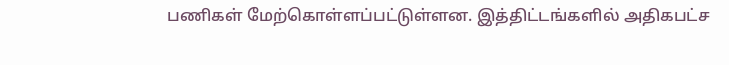பணிகள் மேற்கொள்ளப்பட்டுள்ளன. இத்திட்டங்களில் அதிகபட்ச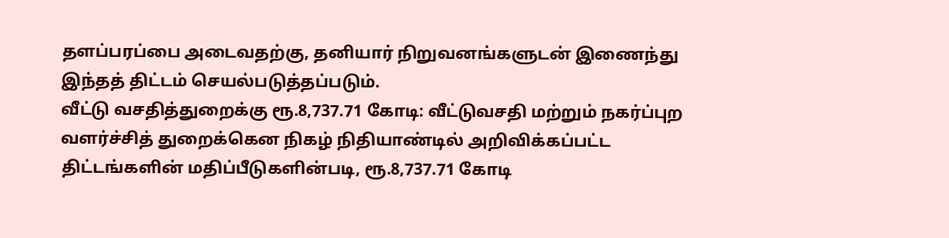தளப்பரப்பை அடைவதற்கு, தனியார் நிறுவனங்களுடன் இணைந்து இந்தத் திட்டம் செயல்படுத்தப்படும்.
வீட்டு வசதித்துறைக்கு ரூ.8,737.71 கோடி: வீட்டுவசதி மற்றும் நகர்ப்புற வளர்ச்சித் துறைக்கென நிகழ் நிதியாண்டில் அறிவிக்கப்பட்ட திட்டங்களின் மதிப்பீடுகளின்படி, ரூ.8,737.71 கோடி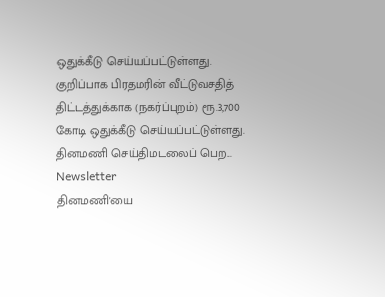ஒதுக்கீடு செய்யப்பட்டுள்ளது. குறிப்பாக பிரதமரின் வீட்டுவசதித் திட்டத்துக்காக (நகர்ப்புறம்) ரூ.3,700 கோடி ஒதுக்கீடு செய்யப்பட்டுள்ளது.
தினமணி செய்திமடலைப் பெற... Newsletter
தினமணி'யை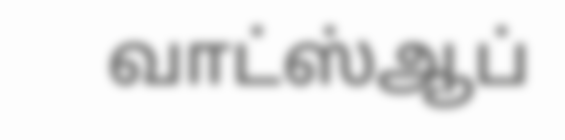வாட்ஸ்ஆப்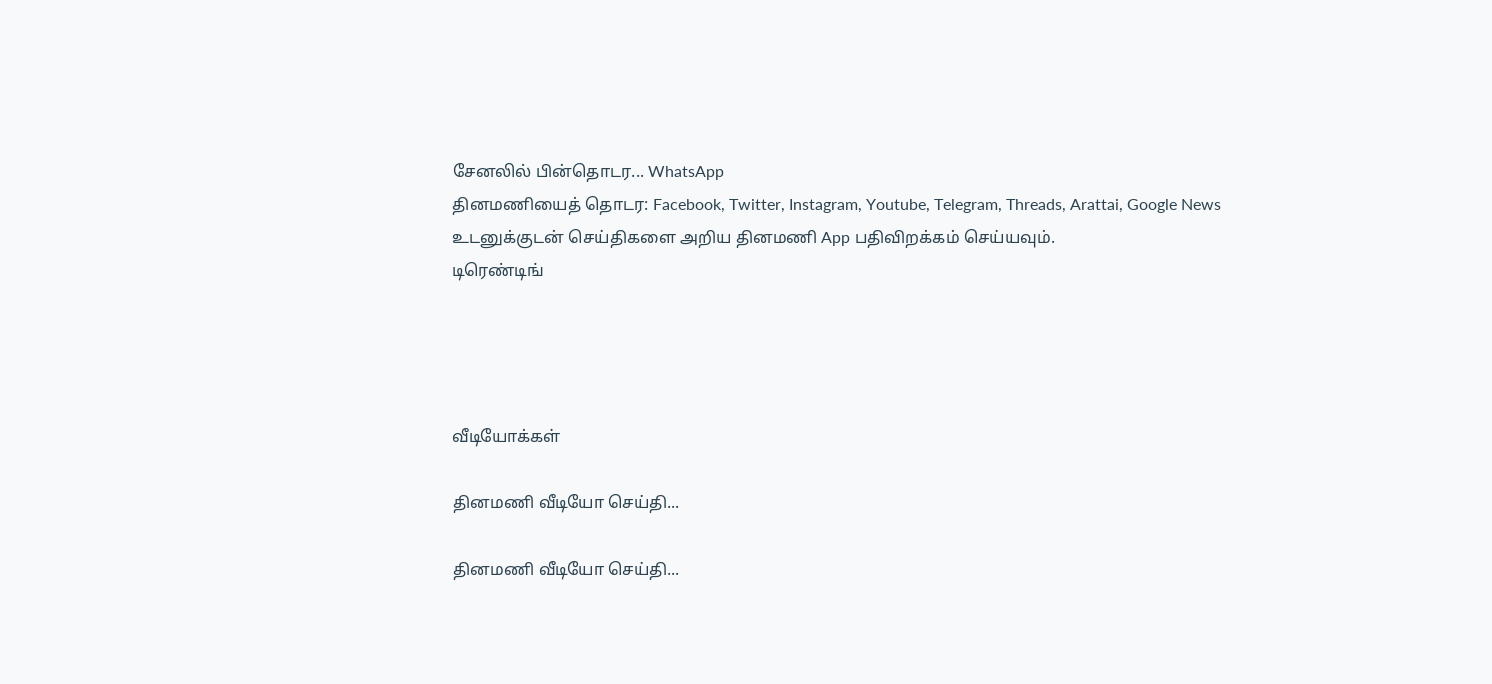சேனலில் பின்தொடர... WhatsApp
தினமணியைத் தொடர: Facebook, Twitter, Instagram, Youtube, Telegram, Threads, Arattai, Google News
உடனுக்குடன் செய்திகளை அறிய தினமணி App பதிவிறக்கம் செய்யவும்.
டிரெண்டிங்




வீடியோக்கள்

தினமணி வீடியோ செய்தி...

தினமணி வீடியோ செய்தி...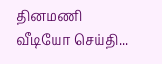தினமணி வீடியோ செய்தி...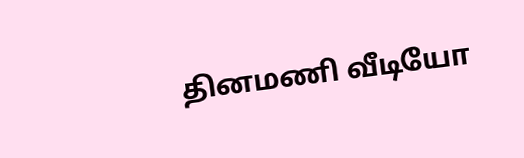தினமணி வீடியோ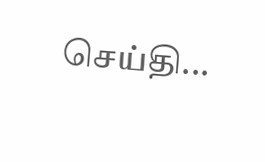செய்தி...